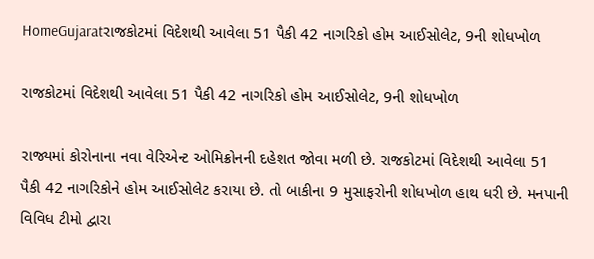HomeGujaratરાજકોટમાં વિદેશથી આવેલા 51 પૈકી 42 નાગરિકો હોમ આઈસોલેટ, 9ની શોધખોળ

રાજકોટમાં વિદેશથી આવેલા 51 પૈકી 42 નાગરિકો હોમ આઈસોલેટ, 9ની શોધખોળ

રાજ્યમાં કોરોનાના નવા વેરિએન્ટ ઓમિક્રોનની દહેશત જોવા મળી છે. રાજકોટમાં વિદેશથી આવેલા 51 પૈકી 42 નાગરિકોને હોમ આઈસોલેટ કરાયા છે. તો બાકીના 9 મુસાફરોની શોધખોળ હાથ ધરી છે. મનપાની વિવિધ ટીમો દ્વારા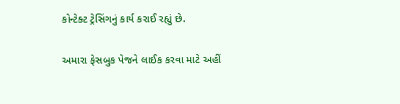કોન્ટેક્ટ ટ્રેસિંગનું કાર્ય કરાઈ રહ્યું છે.

અમારા ફેસબુક પેજને લાઈક કરવા માટે અહીં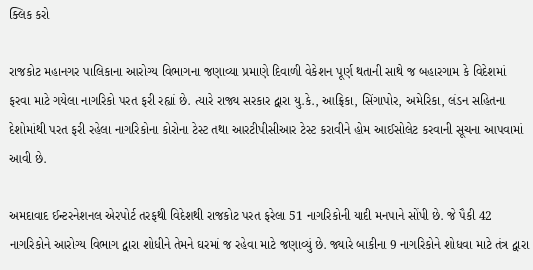ક્લિક કરો

રાજકોટ મહાનગર પાલિકાના આરોગ્ય વિભાગના જણાવ્યા પ્રમાણે દિવાળી વેકેશન પૂર્ણ થતાની સાથે જ બહારગામ કે વિદેશમાં ફરવા માટે ગયેલા નાગરિકો પરત ફરી રહ્યાં છે. ત્યારે રાજ્ય સરકાર દ્વારા યુ.કે., આફ્રિકા, સિંગાપોર, અમેરિકા, લંડન સહિતના દેશોમાંથી પરત ફરી રહેલા નાગરિકોના કોરોના ટેસ્ટ તથા આરટીપીસીઆર ટેસ્ટ કરાવીને હોમ આઈસોલેટ કરવાની સૂચના આપવામાં આવી છે.

અમદાવાદ ઈન્ટરનેશનલ એરપોર્ટ તરફથી વિદેશથી રાજકોટ પરત ફરેલા 51 નાગરિકોની યાદી મનપાને સોંપી છે. જે પૈકી 42 નાગરિકોને આરોગ્ય વિભાગ દ્વારા શોધીને તેમને ઘરમાં જ રહેવા માટે જણાવ્યું છે. જ્યારે બાકીના 9 નાગરિકોને શોધવા માટે તંત્ર દ્વારા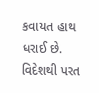કવાયત હાથ ધરાઈ છે. વિદેશથી પરત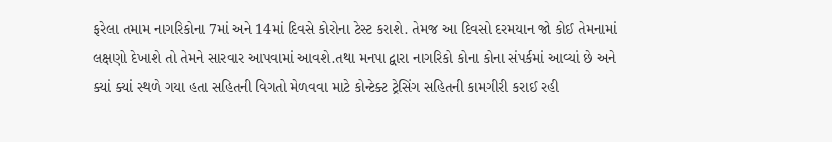ફરેલા તમામ નાગરિકોના 7માં અને 14માં દિવસે કોરોના ટેસ્ટ કરાશે. તેમજ આ દિવસો દરમયાન જો કોઈ તેમનામાં લક્ષણો દેખાશે તો તેમને સારવાર આપવામાં આવશે.તથા મનપા દ્વારા નાગરિકો કોના કોના સંપર્કમાં આવ્યાં છે અને ક્યાં ક્યાં સ્થળે ગયા હતા સહિતની વિગતો મેળવવા માટે કોન્ટેક્ટ ટ્રેસિંગ સહિતની કામગીરી કરાઈ રહી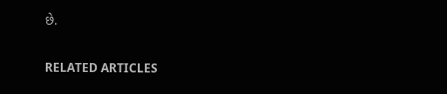છે.

RELATED ARTICLES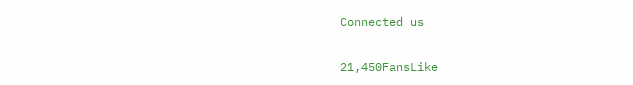Connected us

21,450FansLike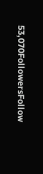53,070FollowersFollow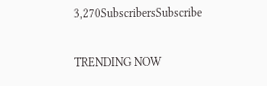3,270SubscribersSubscribe

TRENDING NOW